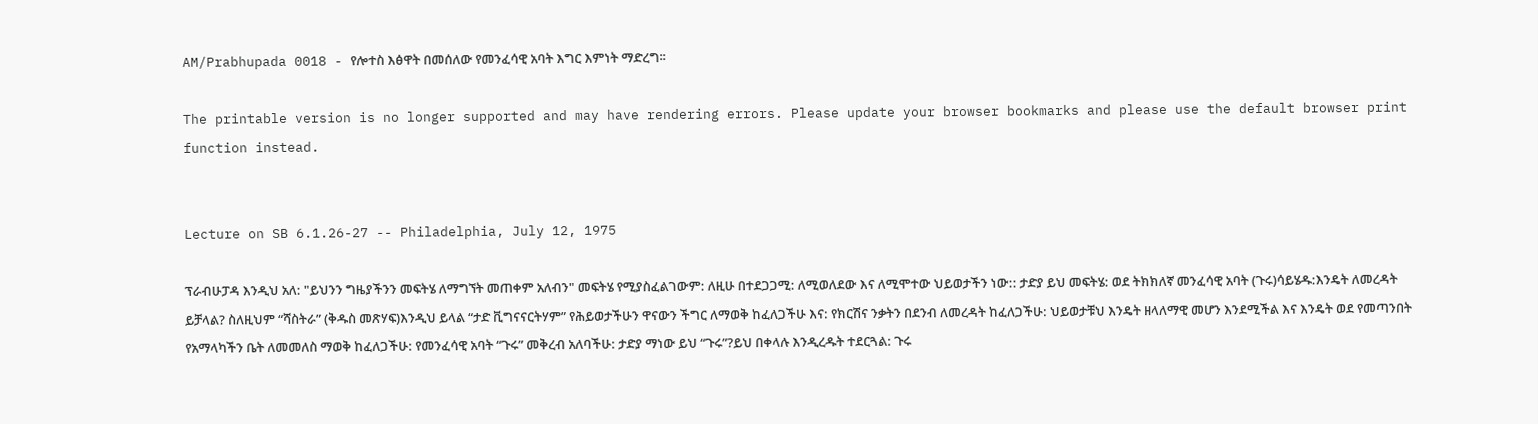AM/Prabhupada 0018 - የሎተስ እፅዋት በመሰለው የመንፈሳዊ አባት እግር እምነት ማድረግ፡፡

The printable version is no longer supported and may have rendering errors. Please update your browser bookmarks and please use the default browser print function instead.


Lecture on SB 6.1.26-27 -- Philadelphia, July 12, 1975

ፕራብሁፓዳ እንዲህ አለ: "ይህንን ግዜያችንን መፍትሄ ለማግኘት መጠቀም አለብን" መፍትሄ የሚያስፈልገውም: ለዚሁ በተደጋጋሚ: ለሚወለደው እና ለሚሞተው ህይወታችን ነው:: ታድያ ይህ መፍትሄ: ወደ ትክክለኛ መንፈሳዊ አባት (ጉሩ)ሳይሄዱ:እንዴት ለመረዳት ይቻላል? ስለዚህም “ሻስትራ” (ቅዱስ መጽሃፍ)እንዲህ ይላል “ታድ ቪግናናርትሃም” የሕይወታችሁን ዋናውን ችግር ለማወቅ ከፈለጋችሁ እና: የክርሽና ንቃትን በደንብ ለመረዳት ከፈለጋችሁ: ህይወታቹህ እንዴት ዘላለማዊ መሆን እንደሚችል እና እንዴት ወደ የመጣንበት የአማላካችን ቤት ለመመለስ ማወቅ ከፈለጋችሁ: የመንፈሳዊ አባት “ጉሩ” መቅረብ አለባችሁ: ታድያ ማነው ይህ “ጉሩ”?ይህ በቀላሉ እንዲረዱት ተደርጓል: ጉሩ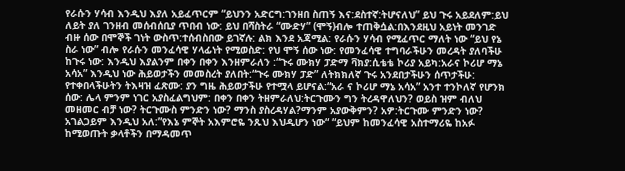የራሱን ሃሳብ እንዲህ እያለ አይፈጥርም “ይህንን አድርግ:ገንዘበ ስጠኝ እና:ደስተኛ:ትሆናለህ” ይህ ጉሩ አይደለም:ይህ ለይት ያለ ገንዘብ መሰብሰቢያ ጥበብ ነው: ይህ በሻስትራ “ሙድሃ” (ሞኝ)ብሎ ተጠቅሷል:በእንደዚህ አይነት መንገድ ብዙ ሰው በሞኞች ገነት ውስጥ:ተሰብስበው ይገኛሉ: ልክ እንደ አጃሚል: የራሱን ሃሳብ የሚፈጥር ማለት ነው “ይህ የኔ ስራ ነው” ብሎ የራሱን መንፈሳዊ ሃላፊነት የሚወስድ: የህ ሞኝ ሰው ነው: የመንፈሳዊ ተግባራችሁን መረዳት ያለባችሁ ከጉሩ ነው: እንዲህ እያልንም በቀን በቀን እንዘምራለን :“ጉሩ ሙክሃ ፓድማ ቫክያ:ሲቴቴ ኮሪያ አይካ:አራና ኮሪሆ ማኔ አሳአ” እንዲህ ነው ሕይወታችን መመስረት ያለበት:“ጉሩ ሙክሃ ፓድ” ለትክክለኛ ጉሩ አንደበታችሁን ሰጥታችሁ: የተቀበላችሁትን ትእዛዝ ፈጽሙ: ያን ግዜ ሕይወታችሁ የተሟላ ይሆናል:“አራ ና ኮሪሆ ማኔ አሳአ” አንተ ተንኮለኛ የሆንክ ሰው: ሌላ ምንም ነገር አያስፈልግህም: በቀን በቀን ትዘምራለህ:ትርጉሙን ግን ትረዳዋለህን? ወይስ ዝም ብለህ መዘመር ብቻ ነው? ትርጉሙስ ምንድን ነው? ማንስ ያስረዳሃል?ማንም አያውቅምን? አዎ:ትርጉሙ ምንድን ነው? አገልጋይም እንዲህ አለ:”የእኔ ምኞት አእምሮዬ ንጹህ እህዲሆን ነው“ “ይህም ከመንፈሳዊ አስተማሪዬ ከአፉ ከሚወጡት ቃላቶችን በማዳመጥ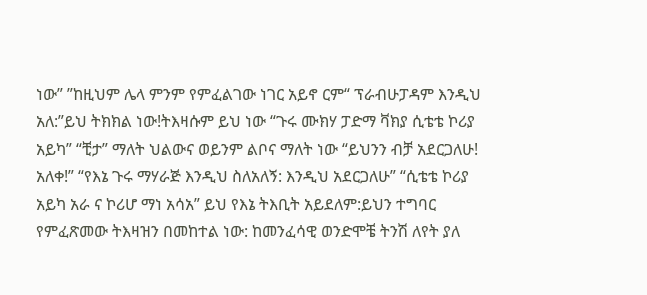ነው” ”ከዚህም ሌላ ምንም የምፈልገው ነገር አይኖ ርም“ ፕራብሁፓዳም እንዲህ አለ:”ይህ ትክክል ነው!ትእዛሱም ይህ ነው “ጉሩ ሙክሃ ፓድማ ቫክያ ሲቴቴ ኮሪያ አይካ” “ቺታ” ማለት ህልውና ወይንም ልቦና ማለት ነው “ይህንን ብቻ አደርጋለሁ! አለቀ!” “የእኔ ጉሩ ማሃራጅ እንዲህ ስለአለኝ: እንዲህ አደርጋለሁ” “ሲቴቴ ኮሪያ አይካ አራ ና ኮሪሆ ማነ አሳአ” ይህ የእኔ ትእቢት አይደለም:ይህን ተግባር የምፈጽመው ትእዛዝን በመከተል ነው: ከመንፈሳዊ ወንድሞቼ ትንሽ ለየት ያለ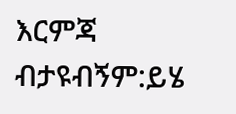እርምጃ ብታዩብኝም:ይሄ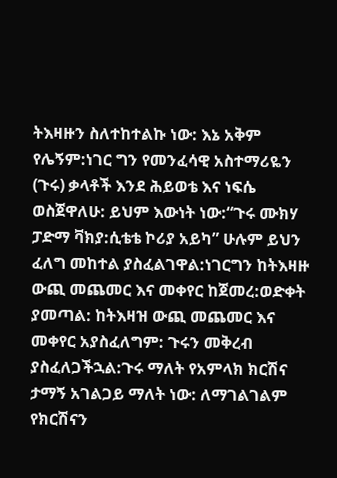ትእዛዙን ስለተከተልኩ ነው: እኔ አቅም የሌኝም:ነገር ግን የመንፈሳዊ አስተማሪዬን (ጉሩ) ቃላቶች እንደ ሕይወቴ እና ነፍሴ ወስጀዋለሁ: ይህም እውነት ነው:“ጉሩ ሙክሃ ፓድማ ቫክያ:ሲቴቴ ኮሪያ አይካ” ሁሉም ይህን ፈለግ መከተል ያስፈልገዋል:ነገርግን ከትእዛዙ ውጪ መጨመር እና መቀየር ከጀመረ:ወድቀት ያመጣል: ከትእዛዝ ውጪ መጨመር እና መቀየር አያስፈለግም: ጉሩን መቅረብ ያስፈለጋችኋል:ጉሩ ማለት የአምላክ ክርሽና ታማኝ አገልጋይ ማለት ነው: ለማገልገልም የክርሽናን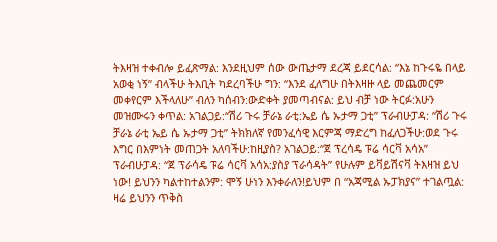ትእዛዝ ተቀብሎ ይፈጽማል: እንደዚህም ሰው ውጤታማ ደረጃ ይደርሳል: “እኔ ከጉሩዬ በላይ አወቂ ነኝ” ብላችሁ ትእቢት ካደረባችሁ ግን: “እንደ ፈለግሁ በትእዛዙ ላይ መጨመርም መቀየርም እችላለሁ” ብለን ካሰብን:ውድቀት ያመጣብናል: ይህ ብቻ ነው ትርፉ:አሁን መዝሙሩን ቀጥል: አገልጋይ:“ሽሪ ጉሩ ቻራኔ ራቲ:ኤይ ሴ ኡታማ ጋቲ” ፕራብሁፓዳ: “ሽሪ ጉሩ ቻራኔ ራቲ ኤይ ሴ ኡታማ ጋቲ” ትክክለኛ የመንፈሳዊ እርምጃ ማድረግ ከፈለጋችሁ:ወደ ጉሩ እግር በእምነት መጠጋት አለባችሁ:ከዚያስ? አገልጋይ:“ጀ ፕረሳዴ ፑሬ ሳርቫ አሳአ” ፕራብሁፓዳ: “ጀ ፕራሳዴ ፑሬ ሳርቫ አሳአ:ያስያ ፕራሳዳት” የሁሉም ይቫይሽናቫ ትእዛዝ ይህ ነው! ይህንን ካልተከተልንም: ሞኝ ሁነን እንቀራለን!ይህም በ “አጃሚል ኡፓክያና” ተገልጧል: ዛሬ ይህንን ጥቅስ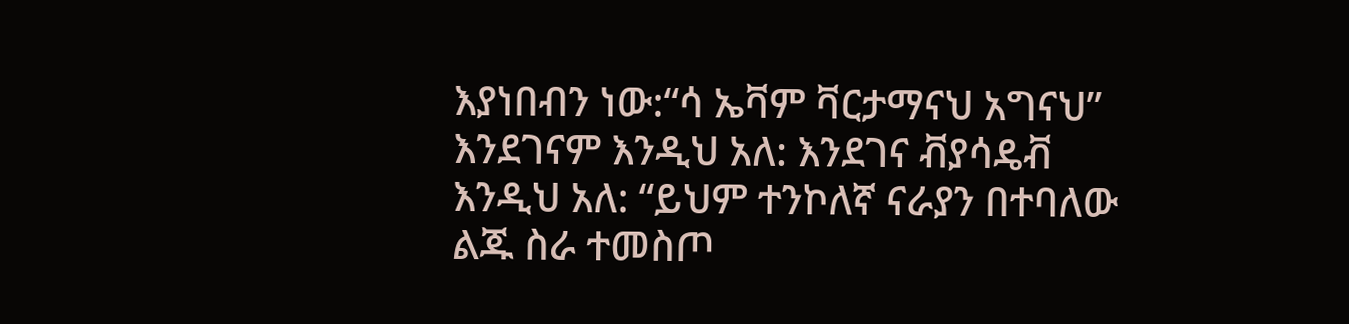እያነበብን ነው:“ሳ ኤቫም ቫርታማናህ አግናህ” እንደገናም እንዲህ አለ: እንደገና ቭያሳዴቭ እንዲህ አለ: “ይህም ተንኮለኛ ናራያን በተባለው ልጁ ስራ ተመስጦ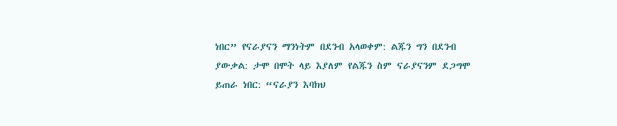ነበር” የናራያናን ማንነትም በደንብ አላወቀም: ልጁን ግን በደንብ ያውቃል: ታሞ በሞት ላይ እያለም የልጁን ስም ናራያናንም ደጋግሞ ይጠራ ነበር: “ናራያን እባክህ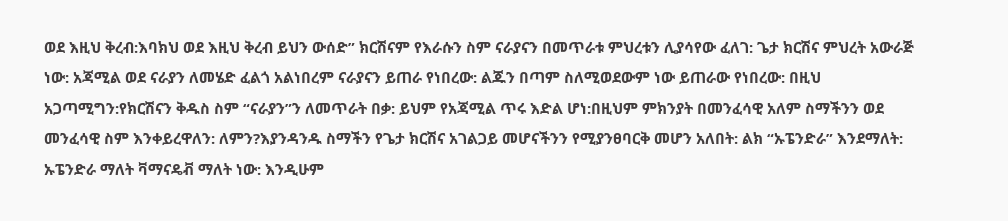ወደ እዚህ ቅረብ:እባክህ ወደ እዚህ ቅረብ ይህን ውሰድ” ክርሽናም የእራሱን ስም ናራያናን በመጥራቱ ምህረቱን ሊያሳየው ፈለገ: ጌታ ክርሽና ምህረት አውራጅ ነው: አጃሚል ወደ ናራያን ለመሄድ ፈልጎ አልነበረም ናራያናን ይጠራ የነበረው: ልጁን በጣም ስለሚወደውም ነው ይጠራው የነበረው: በዚህ አጋጣሚግን:የክርሽናን ቅዱስ ስም “ናራያን”ን ለመጥራት በቃ: ይህም የአጃሚል ጥሩ እድል ሆነ:በዚህም ምክንያት በመንፈሳዊ አለም ስማችንን ወደ መንፈሳዊ ስም እንቀይረዋለን: ለምን?እያንዳንዱ ስማችን የጌታ ክርሽና አገልጋይ መሆናችንን የሚያንፀባርቅ መሆን አለበት: ልክ “ኡፔንድራ” እንደማለት: ኡፔንድራ ማለት ቫማናዴቭ ማለት ነው: እንዲሁም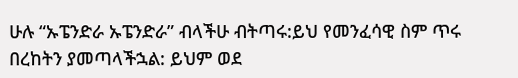ሁሉ “ኡፔንድራ ኡፔንድራ” ብላችሁ ብትጣሩ:ይህ የመንፈሳዊ ስም ጥሩ በረከትን ያመጣላችኋል: ይህም ወደ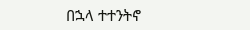በኋላ ተተንትኖ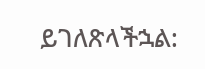ይገለጽላችኋል: